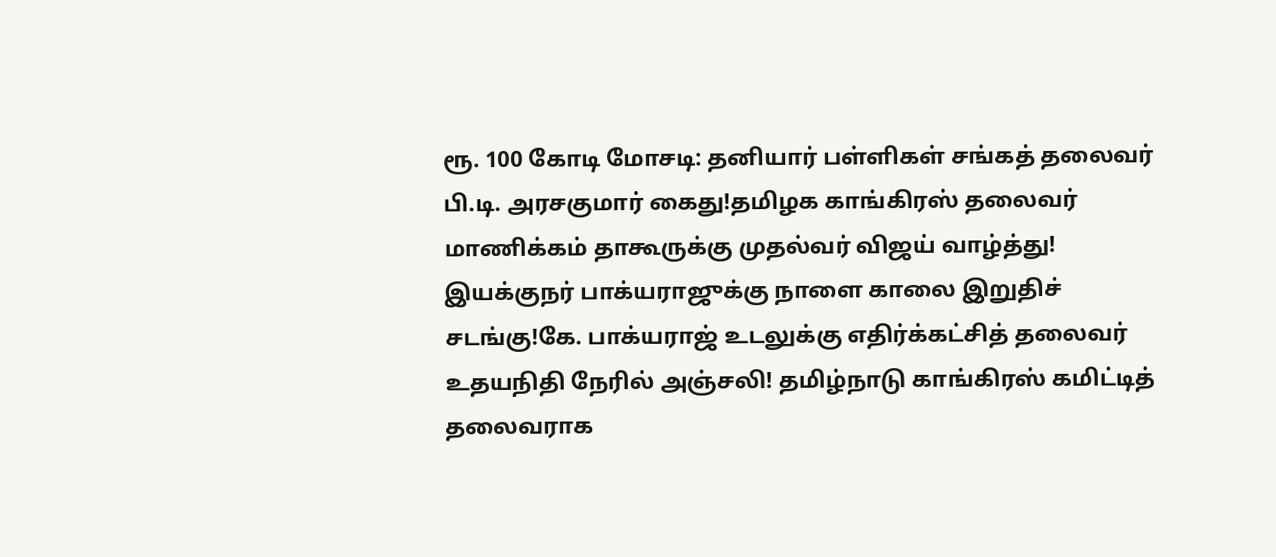ரூ. 100 கோடி மோசடி: தனியார் பள்ளிகள் சங்கத் தலைவர் பி.டி. அரசகுமார் கைது!தமிழக காங்கிரஸ் தலைவர் மாணிக்கம் தாகூருக்கு முதல்வர் விஜய் வாழ்த்து! இயக்குநர் பாக்யராஜுக்கு நாளை காலை இறுதிச் சடங்கு!கே. பாக்யராஜ் உடலுக்கு எதிர்க்கட்சித் தலைவர் உதயநிதி நேரில் அஞ்சலி! தமிழ்நாடு காங்கிரஸ் கமிட்டித் தலைவராக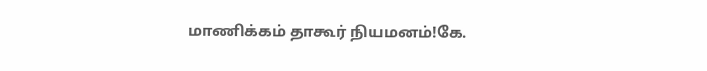மாணிக்கம் தாகூர் நியமனம்!கே.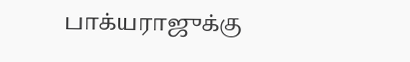பாக்யராஜுக்கு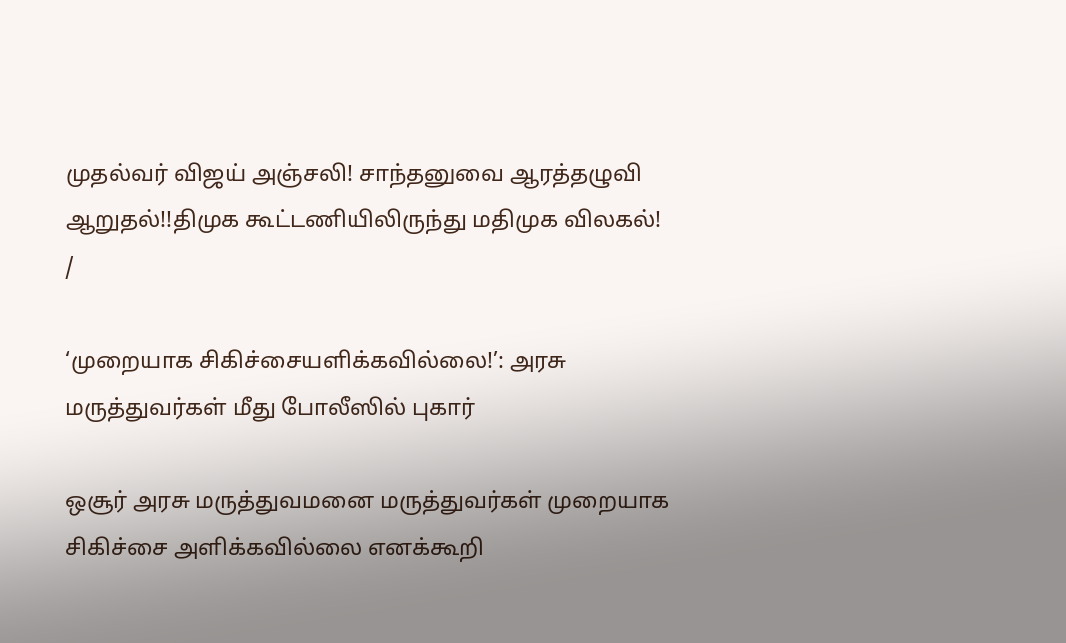முதல்வர் விஜய் அஞ்சலி! சாந்தனுவை ஆரத்தழுவி ஆறுதல்!!திமுக கூட்டணியிலிருந்து மதிமுக விலகல்!
/

‘முறையாக சிகிச்சையளிக்கவில்லை!’: அரசு மருத்துவர்கள் மீது போலீஸில் புகார்

ஒசூர் அரசு மருத்துவமனை மருத்துவர்கள் முறையாக சிகிச்சை அளிக்கவில்லை எனக்கூறி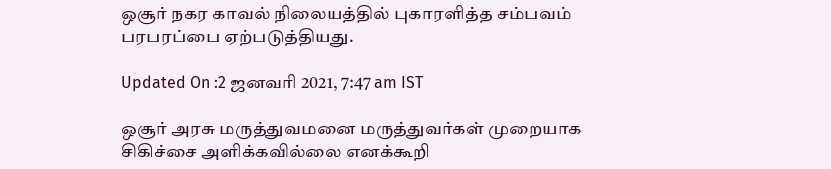ஒசூர் நகர காவல் நிலையத்தில் புகாரளித்த சம்பவம் பரபரப்பை ஏற்படுத்தியது.

Updated On :2 ஜனவரி 2021, 7:47 am IST

ஒசூர் அரசு மருத்துவமனை மருத்துவர்கள் முறையாக சிகிச்சை அளிக்கவில்லை எனக்கூறி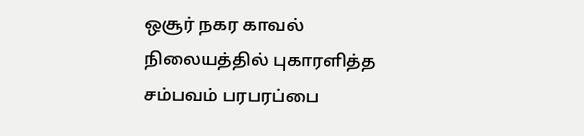ஒசூர் நகர காவல் நிலையத்தில் புகாரளித்த சம்பவம் பரபரப்பை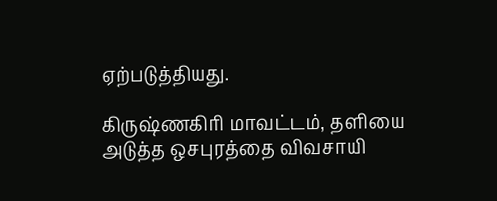ஏற்படுத்தியது.

கிருஷ்ணகிரி மாவட்டம், தளியை அடுத்த ஒசபுரத்தை விவசாயி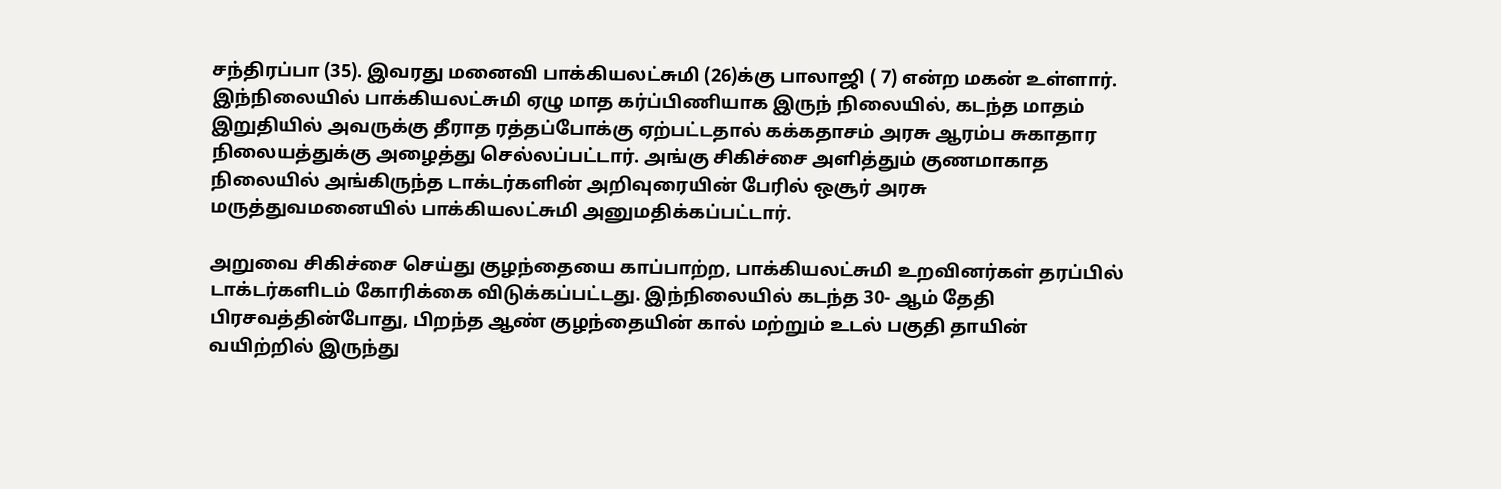சந்திரப்பா (35). இவரது மனைவி பாக்கியலட்சுமி (26)க்கு பாலாஜி ( 7) என்ற மகன் உள்ளார். இந்நிலையில் பாக்கியலட்சுமி ஏழு மாத கர்ப்பிணியாக இருந் நிலையில், கடந்த மாதம் இறுதியில் அவருக்கு தீராத ரத்தப்போக்கு ஏற்பட்டதால் கக்கதாசம் அரசு ஆரம்ப சுகாதார நிலையத்துக்கு அழைத்து செல்லப்பட்டார். அங்கு சிகிச்சை அளித்தும் குணமாகாத நிலையில் அங்கிருந்த டாக்டர்களின் அறிவுரையின் பேரில் ஒசூர் அரசு மருத்துவமனையில் பாக்கியலட்சுமி அனுமதிக்கப்பட்டார்.

அறுவை சிகிச்சை செய்து குழந்தையை காப்பாற்ற, பாக்கியலட்சுமி உறவினர்கள் தரப்பில் டாக்டர்களிடம் கோரிக்கை விடுக்கப்பட்டது. இந்நிலையில் கடந்த 30- ஆம் தேதி பிரசவத்தின்போது, பிறந்த ஆண் குழந்தையின் கால் மற்றும் உடல் பகுதி தாயின் வயிற்றில் இருந்து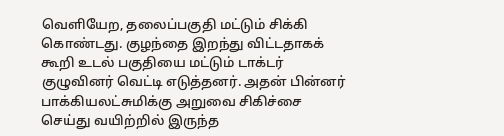வெளியேற, தலைப்பகுதி மட்டும் சிக்கி கொண்டது. குழந்தை இறந்து விட்டதாகக் கூறி உடல் பகுதியை மட்டும் டாக்டர் குழுவினர் வெட்டி எடுத்தனர். அதன் பின்னர் பாக்கியலட்சுமிக்கு அறுவை சிகிச்சை செய்து வயிற்றில் இருந்த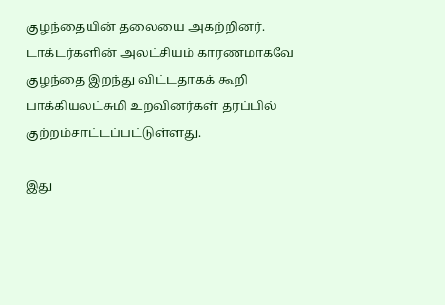குழந்தையின் தலையை அகற்றினர். டாக்டர்களின் அலட்சியம் காரணமாகவே குழந்தை இறந்து விட்டதாகக் கூறி பாக்கியலட்சுமி உறவினர்கள் தரப்பில் குற்றம்சாட்டப்பட்டுள்ளது.

இது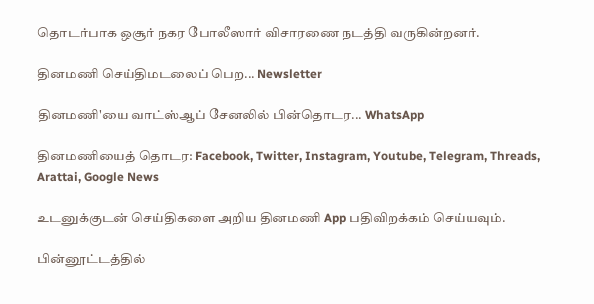தொடர்பாக ஒசூர் நகர போலீஸார் விசாரணை நடத்தி வருகின்றனர்.

தினமணி செய்திமடலைப் பெற... Newsletter

தினமணி'யை வாட்ஸ்ஆப் சேனலில் பின்தொடர... WhatsApp

தினமணியைத் தொடர: Facebook, Twitter, Instagram, Youtube, Telegram, Threads, Arattai, Google News

உடனுக்குடன் செய்திகளை அறிய தினமணி App பதிவிறக்கம் செய்யவும்.

பின்னூட்டத்தில்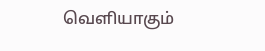வெளியாகும்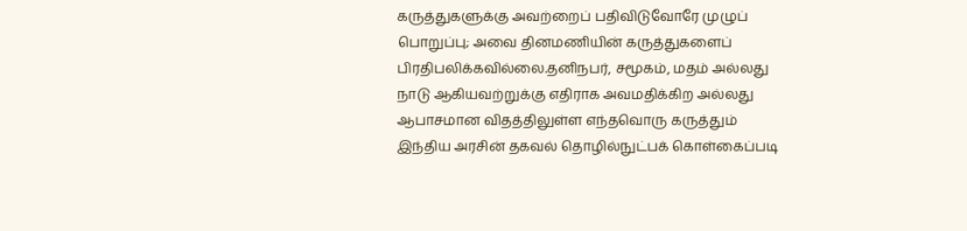கருத்துகளுக்கு அவற்றைப் பதிவிடுவோரே முழுப் பொறுப்பு; அவை தினமணியின் கருத்துகளைப் பிரதிபலிக்கவில்லை.தனிநபர், சமூகம், மதம் அல்லது நாடு ஆகியவற்றுக்கு எதிராக அவமதிக்கிற அல்லது ஆபாசமான விதத்திலுள்ள எந்தவொரு கருத்தும் இந்திய அரசின் தகவல் தொழில்நுட்பக் கொள்கைப்படி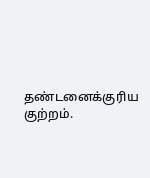தண்டனைக்குரிய குற்றம்.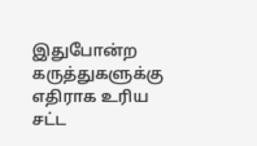இதுபோன்ற கருத்துகளுக்கு எதிராக உரிய சட்ட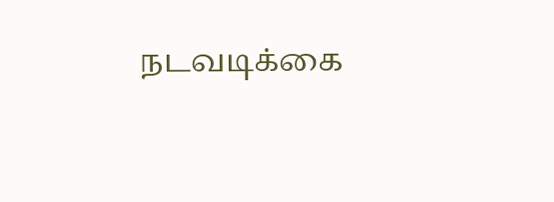நடவடிக்கை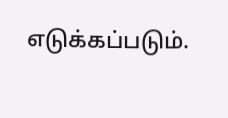எடுக்கப்படும்.